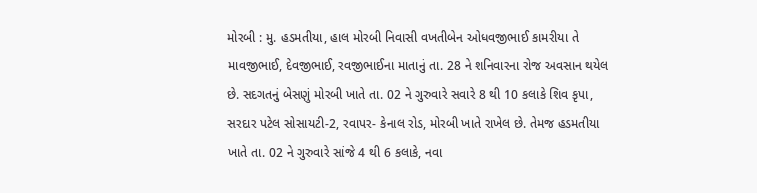મોરબી : મુ. હડમતીયા, હાલ મોરબી નિવાસી વખતીબેન ઓધવજીભાઈ કામરીયા તે માવજીભાઈ, દેવજીભાઈ, રવજીભાઈના માતાનું તા. 28 ને શનિવારના રોજ અવસાન થયેલ છે. સદગતનું બેસણું મોરબી ખાતે તા. 02 ને ગુરુવારે સવારે 8 થી 10 કલાકે શિવ કૃપા, સરદાર પટેલ સોસાયટી-2, રવાપર- કેનાલ રોડ, મોરબી ખાતે રાખેલ છે. તેમજ હડમતીયા ખાતે તા. 02 ને ગુરુવારે સાંજે 4 થી 6 કલાકે, નવા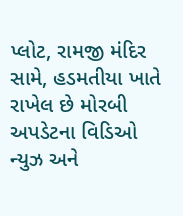પ્લોટ, રામજી મંદિર સામે, હડમતીયા ખાતે રાખેલ છે મોરબી અપડેટના વિડિઓ ન્યુઝ અને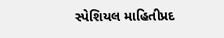સ્પેશિયલ માહિતીપ્રદ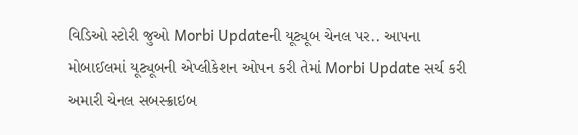વિડિઓ સ્ટોરી જુઓ Morbi Updateની યૂટ્યૂબ ચેનલ પર.. આપના મોબાઈલમાં યૂટ્યૂબની એપ્લીકેશન ઓપન કરી તેમાં Morbi Update સર્ચ કરી અમારી ચેનલ સબસ્ક્રાઇબ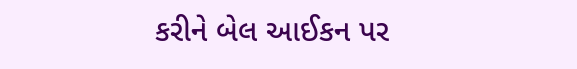કરીને બેલ આઈકન પર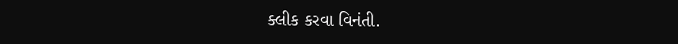ક્લીક કરવા વિનંતી.